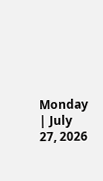Monday | July 27, 2026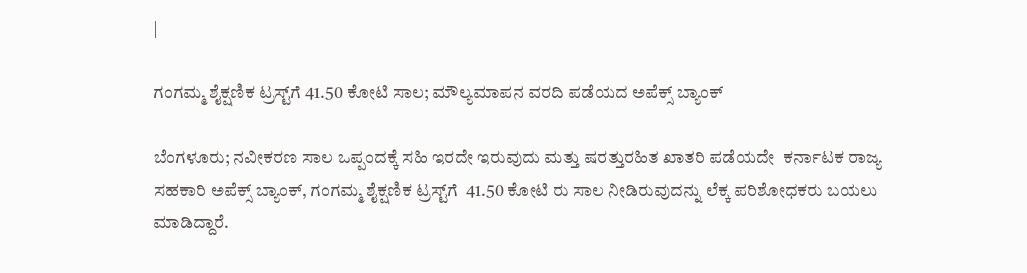|

ಗಂಗಮ್ಮ ಶೈಕ್ಷಣಿಕ ಟ್ರಸ್ಟ್‌ಗೆ 41.50 ಕೋಟಿ ಸಾಲ; ಮೌಲ್ಯಮಾಪನ ವರದಿ ಪಡೆಯದ ಅಪೆಕ್ಸ್‌ ಬ್ಯಾಂಕ್

ಬೆಂಗಳೂರು; ನವೀಕರಣ ಸಾಲ ಒಪ್ಪಂದಕ್ಕೆ ಸಹಿ ಇರದೇ ಇರುವುದು ಮತ್ತು ಷರತ್ತುರಹಿತ ಖಾತರಿ ಪಡೆಯದೇ  ಕರ್ನಾಟಕ ರಾಜ್ಯ ಸಹಕಾರಿ ಅಪೆಕ್ಸ್‌ ಬ್ಯಾಂಕ್‌, ಗಂಗಮ್ಮ ಶೈಕ್ಷಣಿಕ ಟ್ರಸ್ಟ್‌ಗೆ  41.50 ಕೋಟಿ ರು ಸಾಲ ನೀಡಿರುವುದನ್ನು ಲೆಕ್ಕ ಪರಿಶೋಧಕರು ಬಯಲು ಮಾಡಿದ್ದಾರೆ.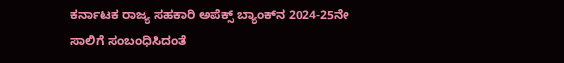ಕರ್ನಾಟಕ ರಾಜ್ಯ ಸಹಕಾರಿ ಅಪೆಕ್ಸ್‌ ಬ್ಯಾಂಕ್‌ನ 2024-25ನೇ ಸಾಲಿಗೆ ಸಂಬಂಧಿಸಿದಂತೆ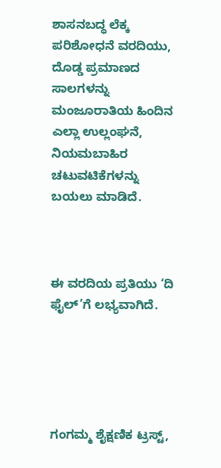ಶಾಸನಬದ್ಧ ಲೆಕ್ಕ ಪರಿಶೋಧನೆ ವರದಿಯು, ದೊಡ್ಡ ಪ್ರಮಾಣದ ಸಾಲಗಳನ್ನು ಮಂಜೂರಾತಿಯ ಹಿಂದಿನ ಎಲ್ಲಾ ಉಲ್ಲಂಘನೆ, ನಿಯಮಬಾಹಿರ ಚಟುವಟಿಕೆಗಳನ್ನು ಬಯಲು ಮಾಡಿದೆ.



ಈ ವರದಿಯ ಪ್ರತಿಯು ‘ದಿ ಫೈಲ್‌’ಗೆ ಲಭ್ಯವಾಗಿದೆ.





ಗಂಗಮ್ಮ ಶೈಕ್ಷಣಿಕ ಟ್ರಸ್ಟ್‌,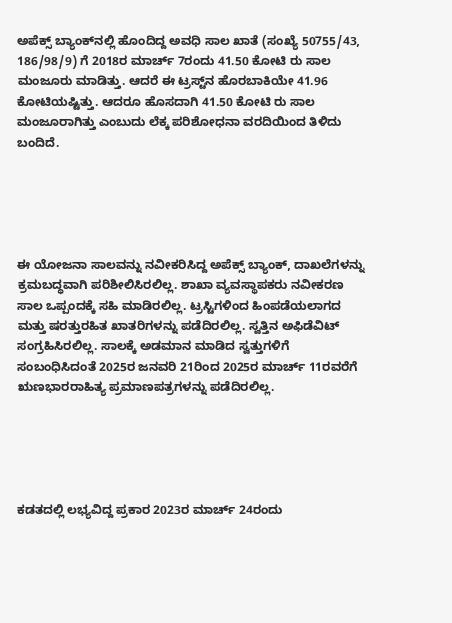ಅಪೆಕ್ಸ್‌ ಬ್ಯಾಂಕ್‌ನಲ್ಲಿ ಹೊಂದಿದ್ದ ಅವಧಿ ಸಾಲ ಖಾತೆ (ಸಂಖ್ಯೆ 50755/43, 186/98/9) ಗೆ 2018ರ ಮಾರ್ಚ್‌ 7ರಂದು 41.50 ಕೋಟಿ ರು ಸಾಲ ಮಂಜೂರು ಮಾಡಿತ್ತು. ಆದರೆ ಈ ಟ್ರಸ್ಟ್‌ನ ಹೊರಬಾಕಿಯೇ 41.96 ಕೋಟಿಯಷ್ಟಿತ್ತು. ಆದರೂ ಹೊಸದಾಗಿ 41.50 ಕೋಟಿ ರು ಸಾಲ ಮಂಜೂರಾಗಿತ್ತು ಎಂಬುದು ಲೆಕ್ಕ ಪರಿಶೋಧನಾ ವರದಿಯಿಂದ ತಿಳಿದು ಬಂದಿದೆ.





ಈ ಯೋಜನಾ ಸಾಲವನ್ನು ನವೀಕರಿಸಿದ್ದ ಅಪೆಕ್ಸ್‌ ಬ್ಯಾಂಕ್‌, ದಾಖಲೆಗಳನ್ನು ಕ್ರಮಬದ್ಧವಾಗಿ ಪರಿಶೀಲಿಸಿರಲಿಲ್ಲ. ಶಾಖಾ ವ್ಯವಸ್ಥಾಪಕರು ನವೀಕರಣ ಸಾಲ ಒಪ್ಪಂದಕ್ಕೆ ಸಹಿ ಮಾಡಿರಲಿಲ್ಲ. ಟ್ರಸ್ಟಿಗಳಿಂದ ಹಿಂಪಡೆಯಲಾಗದ ಮತ್ತು ಷರತ್ತುರಹಿತ ಖಾತರಿಗಳನ್ನು ಪಡೆದಿರಲಿಲ್ಲ. ಸ್ವತ್ತಿನ ಅಫಿಡೆವಿಟ್‌ ಸಂಗ್ರಹಿಸಿರಲಿಲ್ಲ. ಸಾಲಕ್ಕೆ ಅಡಮಾನ ಮಾಡಿದ ಸ್ವತ್ತುಗಳಿಗೆ ಸಂಬಂಧಿಸಿದಂತೆ 2025ರ ಜನವರಿ 21ರಿಂದ 2025ರ ಮಾರ್ಚ್‌ 11ರವರೆಗೆ ಋಣಭಾರರಾಹಿತ್ಯ ಪ್ರಮಾಣಪತ್ರಗಳನ್ನು ಪಡೆದಿರಲಿಲ್ಲ.





ಕಡತದಲ್ಲಿ ಲಭ್ಯವಿದ್ದ ಪ್ರಕಾರ 2023ರ ಮಾರ್ಚ್‌ 24ರಂದು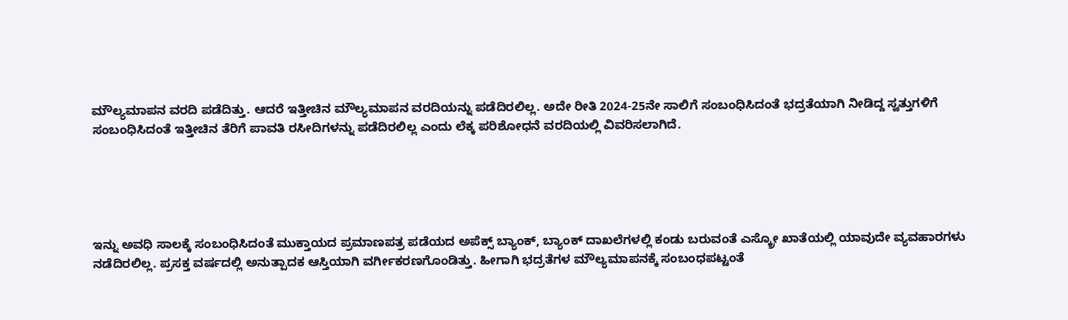ಮೌಲ್ಯಮಾಪನ ವರದಿ ಪಡೆದಿತ್ತು. ಆದರೆ ಇತ್ತೀಚಿನ ಮೌಲ್ಯಮಾಪನ ವರದಿಯನ್ನು ಪಡೆದಿರಲಿಲ್ಲ. ಅದೇ ರೀತಿ 2024-25ನೇ ಸಾಲಿಗೆ ಸಂಬಂಧಿಸಿದಂತೆ ಭದ್ರತೆಯಾಗಿ ನೀಡಿದ್ದ ಸ್ವತ್ತುಗಳಿಗೆ ಸಂಬಂಧಿಸಿದಂತೆ ಇತ್ತೀಚಿನ ತೆರಿಗೆ ಪಾವತಿ ರಸೀದಿಗಳನ್ನು ಪಡೆದಿರಲಿಲ್ಲ ಎಂದು ಲೆಕ್ಕ ಪರಿಶೋಧನೆ ವರದಿಯಲ್ಲಿ ವಿವರಿಸಲಾಗಿದೆ.





ಇನ್ನು ಅವಧಿ ಸಾಲಕ್ಕೆ ಸಂಬಂಧಿಸಿದಂತೆ ಮುಕ್ತಾಯದ ಪ್ರಮಾಣಪತ್ರ ಪಡೆಯದ ಅಪೆಕ್ಸ್‌ ಬ್ಯಾಂಕ್‌, ಬ್ಯಾಂಕ್‌ ದಾಖಲೆಗಳಲ್ಲಿ ಕಂಡು ಬರುವಂತೆ ಎಸ್ಕ್ರೋ ಖಾತೆಯಲ್ಲಿ ಯಾವುದೇ ವ್ಯವಹಾರಗಳು ನಡೆದಿರಲಿಲ್ಲ. ಪ್ರಸಕ್ತ ವರ್ಷದಲ್ಲಿ ಅನುತ್ಪಾದಕ ಆಸ್ತಿಯಾಗಿ ವರ್ಗೀಕರಣಗೊಂಡಿತ್ತು. ಹೀಗಾಗಿ ಭದ್ರತೆಗಳ ಮೌಲ್ಯಮಾಪನಕ್ಕೆ ಸಂಬಂಧಪಟ್ಟಂತೆ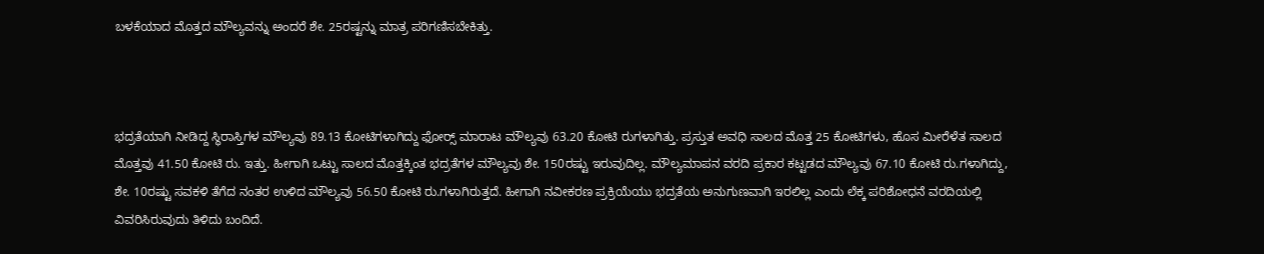ಬಳಕೆಯಾದ ಮೊತ್ತದ ಮೌಲ್ಯವನ್ನು ಅಂದರೆ ಶೇ. 25ರಷ್ಟನ್ನು ಮಾತ್ರ ಪರಿಗಣಿಸಬೇಕಿತ್ತು.



ಭದ್ರತೆಯಾಗಿ ನೀಡಿದ್ದ ಸ್ಥಿರಾಸ್ತಿಗಳ ಮೌಲ್ಯವು 89.13 ಕೋಟಿಗಳಾಗಿದ್ದು ಫೋರ್‍ಸ್‌ ಮಾರಾಟ ಮೌಲ್ಯವು 63.20 ಕೋಟಿ ರುಗಳಾಗಿತ್ತು. ಪ್ರಸ್ತುತ ಅವಧಿ ಸಾಲದ ಮೊತ್ತ 25 ಕೋಟಿಗಳು, ಹೊಸ ಮೀರೆಳೆತ ಸಾಲದ ಮೊತ್ತವು 41.50 ಕೋಟಿ ರು. ಇತ್ತು. ಹೀಗಾಗಿ ಒಟ್ಟು ಸಾಲದ ಮೊತ್ತಕ್ಕಿಂತ ಭದ್ರತೆಗಳ ಮೌಲ್ಯವು ಶೇ. 150ರಷ್ಟು ಇರುವುದಿಲ್ಲ. ಮೌಲ್ಯಮಾಪನ ವರದಿ ಪ್ರಕಾರ ಕಟ್ಟಡದ ಮೌಲ್ಯವು 67.10 ಕೋಟಿ ರು.ಗಳಾಗಿದ್ದು, ಶೇ. 10ರಷ್ಟು ಸವಕಳಿ ತೆಗೆದ ನಂತರ ಉಳಿದ ಮೌಲ್ಯವು 56.50 ಕೋಟಿ ರು.ಗಳಾಗಿರುತ್ತದೆ. ಹೀಗಾಗಿ ನವೀಕರಣ ಪ್ರಕ್ರಿಯೆಯು ಭದ್ರತೆಯ ಅನುಗುಣವಾಗಿ ಇರಲಿಲ್ಲ ಎಂದು ಲೆಕ್ಕ ಪರಿಶೋಧನೆ ವರದಿಯಲ್ಲಿ ವಿವರಿಸಿರುವುದು ತಿಳಿದು ಬಂದಿದೆ.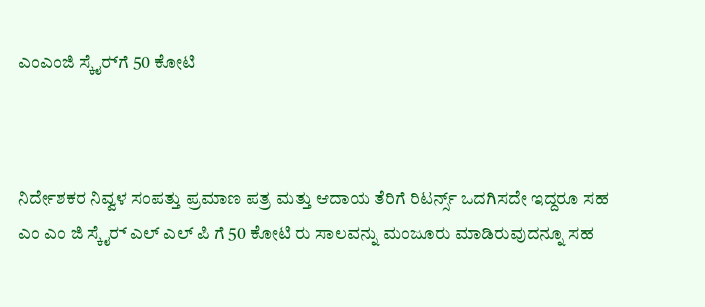ಎಂಎಂಜಿ ಸ್ಕೈರ್‍‌ಗೆ 50 ಕೋಟಿ



ನಿರ್ದೇಶಕರ ನಿವ್ವಳ ಸಂಪತ್ತು ಪ್ರಮಾಣ ಪತ್ರ ಮತ್ತು ಆದಾಯ ತೆರಿಗೆ ರಿಟರ್ನ್ಸ್‌ ಒದಗಿಸದೇ ಇದ್ದರೂ ಸಹ ಎಂ ಎಂ ಜಿ ಸ್ಕೈರ್‍‌ ಎಲ್‌ ಎಲ್ ಪಿ ಗೆ 50 ಕೋಟಿ ರು ಸಾಲವನ್ನು ಮಂಜೂರು ಮಾಡಿರುವುದನ್ನೂ ಸಹ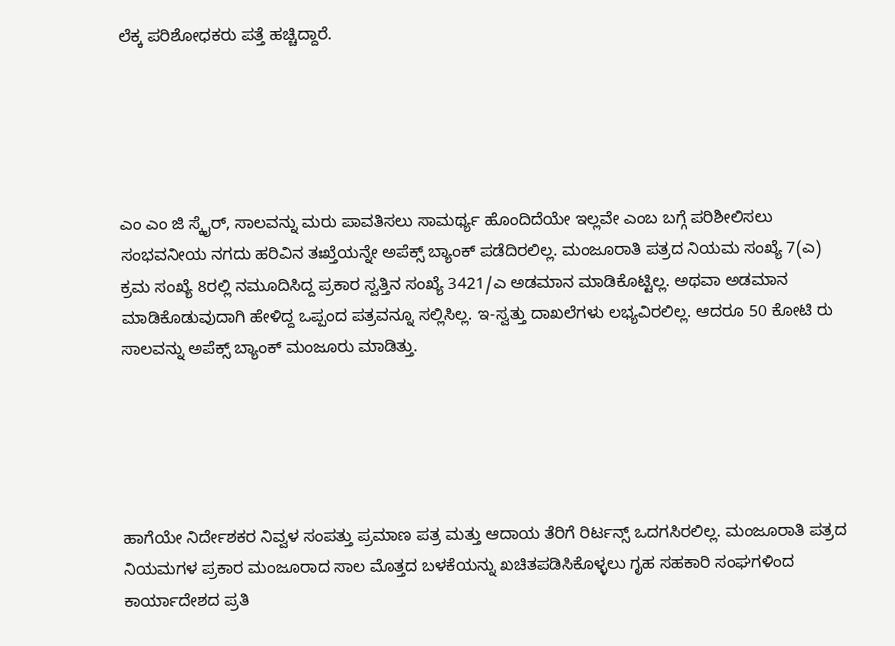ಲೆಕ್ಕ ಪರಿಶೋಧಕರು ಪತ್ತೆ ಹಚ್ಚಿದ್ದಾರೆ.





ಎಂ ಎಂ ಜಿ ಸ್ಕೈರ್‍‌, ಸಾಲವನ್ನು ಮರು ಪಾವತಿಸಲು ಸಾಮರ್ಥ್ಯ ಹೊಂದಿದೆಯೇ ಇಲ್ಲವೇ ಎಂಬ ಬಗ್ಗೆ ಪರಿಶೀಲಿಸಲು ಸಂಭವನೀಯ ನಗದು ಹರಿವಿನ ತಃಖ್ತೆಯನ್ನೇ ಅಪೆಕ್ಸ್‌ ಬ್ಯಾಂಕ್‌ ಪಡೆದಿರಲಿಲ್ಲ. ಮಂಜೂರಾತಿ ಪತ್ರದ ನಿಯಮ ಸಂಖ್ಯೆ 7(ಎ) ಕ್ರಮ ಸಂಖ್ಯೆ 8ರಲ್ಲಿ ನಮೂದಿಸಿದ್ದ ಪ್ರಕಾರ ಸ್ವತ್ತಿನ ಸಂಖ್ಯೆ 3421/ಎ ಅಡಮಾನ ಮಾಡಿಕೊಟ್ಟಿಲ್ಲ. ಅಥವಾ ಅಡಮಾನ ಮಾಡಿಕೊಡುವುದಾಗಿ ಹೇಳಿದ್ದ ಒಪ್ಪಂದ ಪತ್ರವನ್ನೂ ಸಲ್ಲಿಸಿಲ್ಲ. ಇ-ಸ್ವತ್ತು ದಾಖಲೆಗಳು ಲಭ್ಯವಿರಲಿಲ್ಲ. ಆದರೂ 50 ಕೋಟಿ ರು ಸಾಲವನ್ನು ಅಪೆಕ್ಸ್‌ ಬ್ಯಾಂಕ್ ಮಂಜೂರು ಮಾಡಿತ್ತು.





ಹಾಗೆಯೇ ನಿರ್ದೇಶಕರ ನಿವ್ವಳ ಸಂಪತ್ತು ಪ್ರಮಾಣ ಪತ್ರ ಮತ್ತು ಆದಾಯ ತೆರಿಗೆ ರಿರ್ಟನ್ಸ್‌ ಒದಗಸಿರಲಿಲ್ಲ. ಮಂಜೂರಾತಿ ಪತ್ರದ ನಿಯಮಗಳ ಪ್ರಕಾರ ಮಂಜೂರಾದ ಸಾಲ ಮೊತ್ತದ ಬಳಕೆಯನ್ನು ಖಚಿತಪಡಿಸಿಕೊಳ್ಳಲು ಗೃಹ ಸಹಕಾರಿ ಸಂಘಗಳಿಂದ ಕಾರ್ಯಾದೇಶದ ಪ್ರತಿ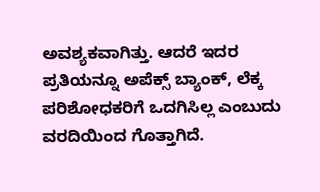ಅವಶ್ಯಕವಾಗಿತ್ತು. ಆದರೆ ಇದರ ಪ್ರತಿಯನ್ನೂ ಅಪೆಕ್ಸ್‌ ಬ್ಯಾಂಕ್‌, ಲೆಕ್ಕ ಪರಿಶೋಧಕರಿಗೆ ಒದಗಿಸಿಲ್ಲ ಎಂಬುದು ವರದಿಯಿಂದ ಗೊತ್ತಾಗಿದೆ.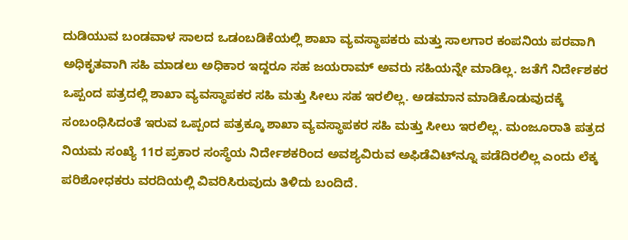ದುಡಿಯುವ ಬಂಡವಾಳ ಸಾಲದ ಒಡಂಬಡಿಕೆಯಲ್ಲಿ ಶಾಖಾ ವ್ಯವಸ್ಥಾಪಕರು ಮತ್ತು ಸಾಲಗಾರ ಕಂಪನಿಯ ಪರವಾಗಿ ಅಧಿಕೃತವಾಗಿ ಸಹಿ ಮಾಡಲು ಅಧಿಕಾರ ಇದ್ದರೂ ಸಹ ಜಯರಾಮ್‌ ಅವರು ಸಹಿಯನ್ನೇ ಮಾಡಿಲ್ಲ. ಜತೆಗೆ ನಿರ್ದೇಶಕರ ಒಪ್ಪಂದ ಪತ್ರದಲ್ಲಿ ಶಾಖಾ ವ್ಯವಸ್ಥಾಪಕರ ಸಹಿ ಮತ್ತು ಸೀಲು ಸಹ ಇರಲಿಲ್ಲ. ಅಡಮಾನ ಮಾಡಿಕೊಡುವುದಕ್ಕೆ ಸಂಬಂಧಿಸಿದಂತೆ ಇರುವ ಒಪ್ಪಂದ ಪತ್ರಕ್ಕೂ ಶಾಖಾ ವ್ಯವಸ್ಥಾಪಕರ ಸಹಿ ಮತ್ತು ಸೀಲು ಇರಲಿಲ್ಲ. ಮಂಜೂರಾತಿ ಪತ್ರದ ನಿಯಮ ಸಂಖ್ಯೆ 11ರ ಪ್ರಕಾರ ಸಂಸ್ಥೆಯ ನಿರ್ದೇಶಕರಿಂದ ಅವಶ್ಯವಿರುವ ಅಫಿಡೆವಿಟ್‌ನ್ನೂ ಪಡೆದಿರಲಿಲ್ಲ ಎಂದು ಲೆಕ್ಕ ಪರಿಶೋಧಕರು ವರದಿಯಲ್ಲಿ ವಿವರಿಸಿರುವುದು ತಿಳಿದು ಬಂದಿದೆ.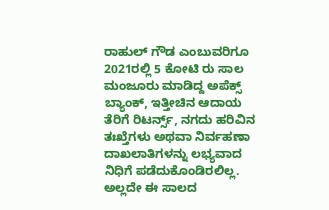ರಾಹುಲ್‌ ಗೌಡ ಎಂಬುವರಿಗೂ 2021ರಲ್ಲಿ 5 ಕೋಟಿ ರು ಸಾಲ ಮಂಜೂರು ಮಾಡಿದ್ದ ಅಪೆಕ್ಸ್‌ ಬ್ಯಾಂಕ್‌, ಇತ್ತೀಚಿನ ಆದಾಯ ತೆರಿಗೆ ರಿಟರ್ನ್ಸ್‌, ನಗದು ಹರಿವಿನ ತಃಖ್ತೆಗಳು ಅಥವಾ ನಿರ್ವಹಣಾ ದಾಖಲಾತಿಗಳನ್ನು ಲಭ್ಯವಾದ ನಿಧಿಗೆ ಪಡೆದುಕೊಂಡಿರಲಿಲ್ಲ. ಅಲ್ಲದೇ ಈ ಸಾಲದ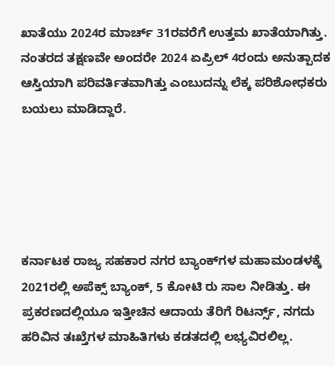ಖಾತೆಯು 2024ರ ಮಾರ್ಚ್‌ 31ರವರೆಗೆ ಉತ್ತಮ ಖಾತೆಯಾಗಿತ್ತು. ನಂತರದ ತಕ್ಷಣವೇ ಅಂದರೇ 2024 ಏಪ್ರಿಲ್‌ 4ರಂದು ಅನುತ್ಪಾದಕ ಆಸ್ತಿಯಾಗಿ ಪರಿವರ್ತಿತವಾಗಿತ್ತು ಎಂಬುದನ್ನು ಲೆಕ್ಕ ಪರಿಶೋಧಕರು ಬಯಲು ಮಾಡಿದ್ದಾರೆ.





ಕರ್ನಾಟಕ ರಾಜ್ಯ ಸಹಕಾರ ನಗರ ಬ್ಯಾಂಕ್‌ಗಳ ಮಹಾಮಂಡಳಕ್ಕೆ 2021ರಲ್ಲಿ ಅಪೆಕ್ಸ್‌ ಬ್ಯಾಂಕ್‌, 5 ಕೋಟಿ ರು ಸಾಲ ನೀಡಿತ್ತು. ಈ ಪ್ರಕರಣದಲ್ಲಿಯೂ ಇತ್ತೀಚಿನ ಆದಾಯ ತೆರಿಗೆ ರಿಟರ್ನ್ಸ್‌, ನಗದು ಹರಿವಿನ ತಃಖ್ತೆಗಳ ಮಾಹಿತಿಗಳು ಕಡತದಲ್ಲಿ ಲಭ್ಯವಿರಲಿಲ್ಲ.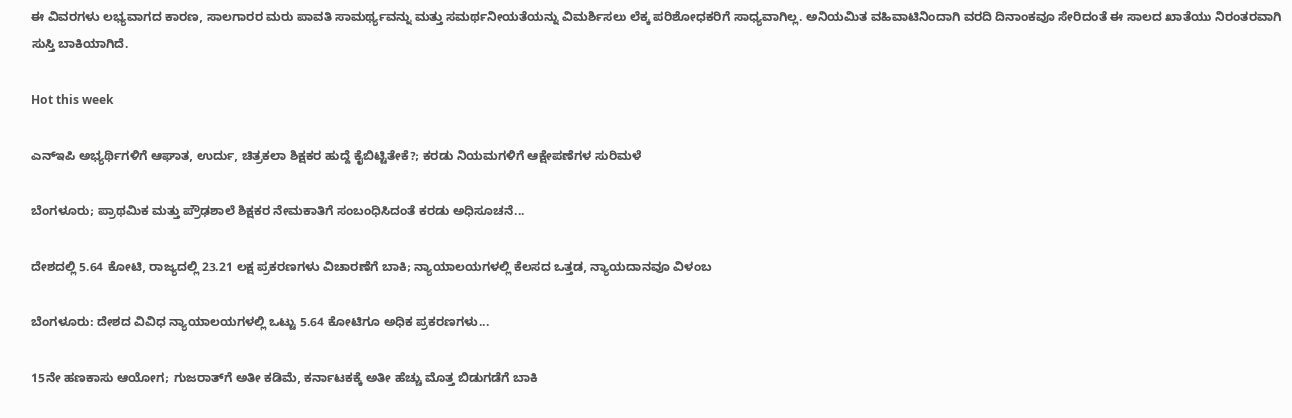ಈ ವಿವರಗಳು ಲಭ್ಯವಾಗದ ಕಾರಣ, ಸಾಲಗಾರರ ಮರು ಪಾವತಿ ಸಾಮರ್ಥ್ಯವನ್ನು ಮತ್ತು ಸಮರ್ಥನೀಯತೆಯನ್ನು ವಿಮರ್ಶಿಸಲು ಲೆಕ್ಕ ಪರಿಶೋಧಕರಿಗೆ ಸಾಧ್ಯವಾಗಿಲ್ಲ. ಅನಿಯಮಿತ ವಹಿವಾಟಿನಿಂದಾಗಿ ವರದಿ ದಿನಾಂಕವೂ ಸೇರಿದಂತೆ ಈ ಸಾಲದ ಖಾತೆಯು ನಿರಂತರವಾಗಿ ಸುಸ್ತಿ ಬಾಕಿಯಾಗಿದೆ.

Hot this week

ಎನ್‌ಇಪಿ ಅಭ್ಯರ್ಥಿಗಳಿಗೆ ಆಘಾತ, ಉರ್ದು, ಚಿತ್ರಕಲಾ ಶಿಕ್ಷಕರ ಹುದ್ದೆ ಕೈಬಿಟ್ಟಿತೇಕೆ?; ಕರಡು ನಿಯಮಗಳಿಗೆ ಆಕ್ಷೇಪಣೆಗಳ ಸುರಿಮಳೆ

ಬೆಂಗಳೂರು; ಪ್ರಾಥಮಿಕ ಮತ್ತು ಪ್ರೌಢಶಾಲೆ ಶಿಕ್ಷಕರ ನೇಮಕಾತಿಗೆ ಸಂಬಂಧಿಸಿದಂತೆ ಕರಡು ಅಧಿಸೂಚನೆ...

ದೇಶದಲ್ಲಿ 5.64 ಕೋಟಿ, ರಾಜ್ಯದಲ್ಲಿ 23.21 ಲಕ್ಷ ಪ್ರಕರಣಗಳು ವಿಚಾರಣೆಗೆ ಬಾಕಿ; ನ್ಯಾಯಾಲಯಗಳಲ್ಲಿ ಕೆಲಸದ ಒತ್ತಡ, ನ್ಯಾಯದಾನವೂ ವಿಳಂಬ

ಬೆಂಗಳೂರು: ದೇಶದ ವಿವಿಧ ನ್ಯಾಯಾಲಯಗಳಲ್ಲಿ ಒಟ್ಟು 5.64 ಕೋಟಿಗೂ ಅಧಿಕ ಪ್ರಕರಣಗಳು...

15ನೇ ಹಣಕಾಸು ಆಯೋಗ; ಗುಜರಾತ್‌ಗೆ ಅತೀ ಕಡಿಮೆ, ಕರ್ನಾಟಕಕ್ಕೆ ಅತೀ ಹೆಚ್ಚು ಮೊತ್ತ ಬಿಡುಗಡೆಗೆ ಬಾಕಿ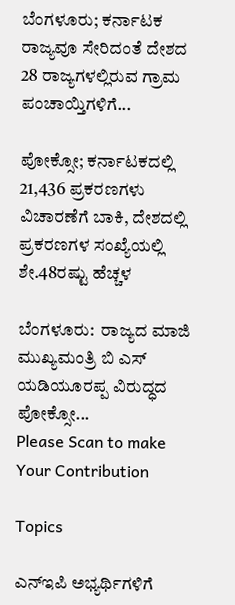ಬೆಂಗಳೂರು; ಕರ್ನಾಟಕ ರಾಜ್ಯವೂ ಸೇರಿದಂತೆ ದೇಶದ 28 ರಾಜ್ಯಗಳಲ್ಲಿರುವ ಗ್ರಾಮ ಪಂಚಾಯ್ತಿಗಳಿಗೆ...

ಪೋಕ್ಸೋ; ಕರ್ನಾಟಕದಲ್ಲಿ 21,436 ಪ್ರಕರಣಗಳು ವಿಚಾರಣೆಗೆ ಬಾಕಿ, ದೇಶದಲ್ಲಿ ಪ್ರಕರಣಗಳ ಸಂಖ್ಯೆಯಲ್ಲಿ ಶೇ.48ರಷ್ಟು ಹೆಚ್ಚಳ

ಬೆಂಗಳೂರು:  ರಾಜ್ಯದ ಮಾಜಿ ಮುಖ್ಯಮಂತ್ರಿ ಬಿ ಎಸ್‌ ಯಡಿಯೂರಪ್ಪ ವಿರುದ್ಧದ ಪೋಕ್ಸೋ...
Please Scan to make Your Contribution

Topics

ಎನ್‌ಇಪಿ ಅಭ್ಯರ್ಥಿಗಳಿಗೆ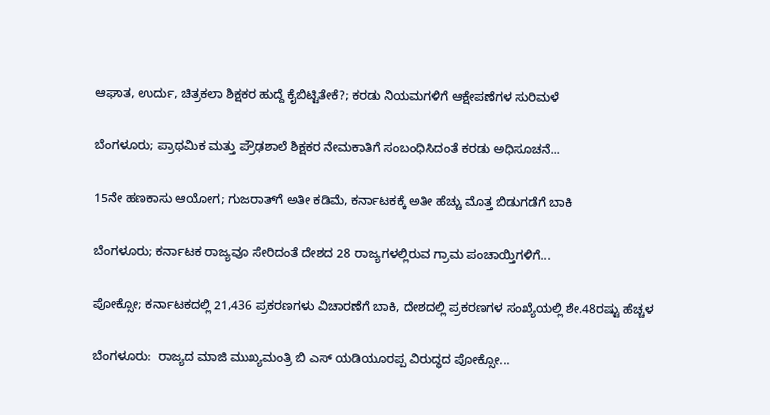ಆಘಾತ, ಉರ್ದು, ಚಿತ್ರಕಲಾ ಶಿಕ್ಷಕರ ಹುದ್ದೆ ಕೈಬಿಟ್ಟಿತೇಕೆ?; ಕರಡು ನಿಯಮಗಳಿಗೆ ಆಕ್ಷೇಪಣೆಗಳ ಸುರಿಮಳೆ

ಬೆಂಗಳೂರು; ಪ್ರಾಥಮಿಕ ಮತ್ತು ಪ್ರೌಢಶಾಲೆ ಶಿಕ್ಷಕರ ನೇಮಕಾತಿಗೆ ಸಂಬಂಧಿಸಿದಂತೆ ಕರಡು ಅಧಿಸೂಚನೆ...

15ನೇ ಹಣಕಾಸು ಆಯೋಗ; ಗುಜರಾತ್‌ಗೆ ಅತೀ ಕಡಿಮೆ, ಕರ್ನಾಟಕಕ್ಕೆ ಅತೀ ಹೆಚ್ಚು ಮೊತ್ತ ಬಿಡುಗಡೆಗೆ ಬಾಕಿ

ಬೆಂಗಳೂರು; ಕರ್ನಾಟಕ ರಾಜ್ಯವೂ ಸೇರಿದಂತೆ ದೇಶದ 28 ರಾಜ್ಯಗಳಲ್ಲಿರುವ ಗ್ರಾಮ ಪಂಚಾಯ್ತಿಗಳಿಗೆ...

ಪೋಕ್ಸೋ; ಕರ್ನಾಟಕದಲ್ಲಿ 21,436 ಪ್ರಕರಣಗಳು ವಿಚಾರಣೆಗೆ ಬಾಕಿ, ದೇಶದಲ್ಲಿ ಪ್ರಕರಣಗಳ ಸಂಖ್ಯೆಯಲ್ಲಿ ಶೇ.48ರಷ್ಟು ಹೆಚ್ಚಳ

ಬೆಂಗಳೂರು:  ರಾಜ್ಯದ ಮಾಜಿ ಮುಖ್ಯಮಂತ್ರಿ ಬಿ ಎಸ್‌ ಯಡಿಯೂರಪ್ಪ ವಿರುದ್ಧದ ಪೋಕ್ಸೋ...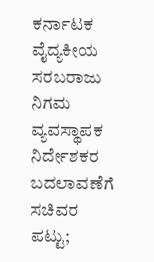ಕರ್ನಾಟಕ ವೈದ್ಯಕೀಯ ಸರಬರಾಜು ನಿಗಮ ವ್ಯವಸ್ಥಾಪಕ ನಿರ್ದೇಶಕರ ಬದಲಾವಣೆಗೆ ಸಚಿವರ ಪಟ್ಟು;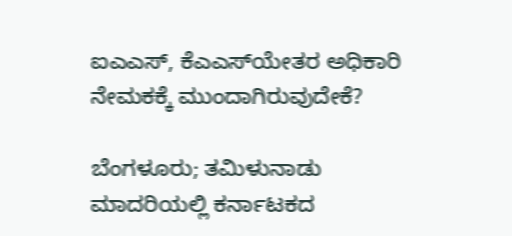ಐಎಎಸ್‌, ಕೆಎಎಸ್‌ಯೇತರ ಅಧಿಕಾರಿ ನೇಮಕಕ್ಕೆ ಮುಂದಾಗಿರುವುದೇಕೆ?

ಬೆಂಗಳೂರು; ತಮಿಳುನಾಡು ಮಾದರಿಯಲ್ಲಿ ಕರ್ನಾಟಕದ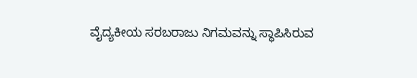ವೈದ್ಯಕೀಯ ಸರಬರಾಜು ನಿಗಮವನ್ನು ಸ್ಥಾಪಿಸಿರುವ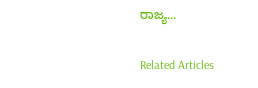ರಾಜ್ಯ...

Related Articles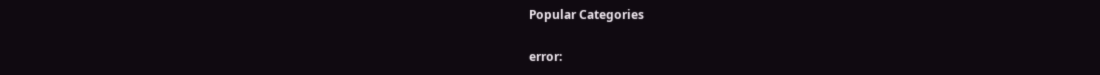Popular Categories

error: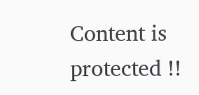Content is protected !!